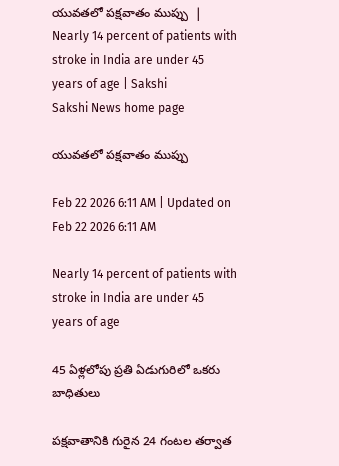యువతలో పక్షవాతం ముప్పు  | Nearly 14 percent of patients with stroke in India are under 45 years of age | Sakshi
Sakshi News home page

యువతలో పక్షవాతం ముప్పు

Feb 22 2026 6:11 AM | Updated on Feb 22 2026 6:11 AM

Nearly 14 percent of patients with stroke in India are under 45 years of age

45 ఏళ్లలోపు ప్రతి ఏడుగురిలో ఒకరు బాధితులు

పక్షవాతానికి గురైన 24 గంటల తర్వాత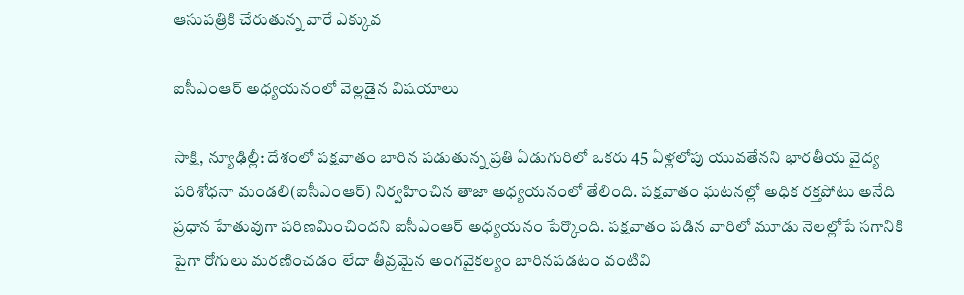ఆసుపత్రికి చేరుతున్న వారే ఎక్కువ

ఐసీఎంఆర్‌ అధ్యయనంలో వెల్లడైన విషయాలు

సాక్షి, న్యూఢిల్లీ: దేశంలో పక్షవాతం బారిన పడుతున్న ప్రతి ఏడుగురిలో ఒకరు 45 ఏళ్లలోపు యువతేనని భారతీయ వైద్య పరిశోధనా మండలి(ఐసీఎంఆర్‌) నిర్వహించిన తాజా అధ్యయనంలో తేలింది. పక్షవాతం ఘటనల్లో అధిక రక్తపోటు అనేది ప్రధాన హేతువుగా పరిణమించిందని ఐసీఎంఆర్‌ అధ్యయనం పేర్కొంది. పక్షవాతం పడిన వారిలో మూడు నెలల్లోపే సగానికి పైగా రోగులు మరణించడం లేదా తీవ్రమైన అంగవైకల్యం బారినపడటం వంటివి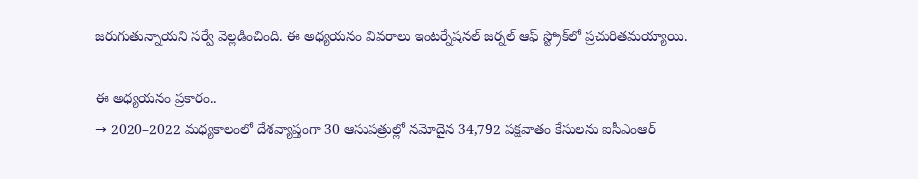జరుగుతున్నాయని సర్వే వెల్లడించింది. ఈ అధ్యయనం వివరాలు ఇంటర్నేషనల్‌ జర్నల్‌ ఆఫ్‌ స్ట్రోక్‌లో ప్రచురితమయ్యాయి.

ఈ అధ్యయనం ప్రకారం..
→ 2020–2022 మధ్యకాలంలో దేశవ్యాప్తంగా 30 ఆసుపత్రుల్లో నమోదైన 34,792 పక్షవాతం కేసులను ఐసీఎంఆర్‌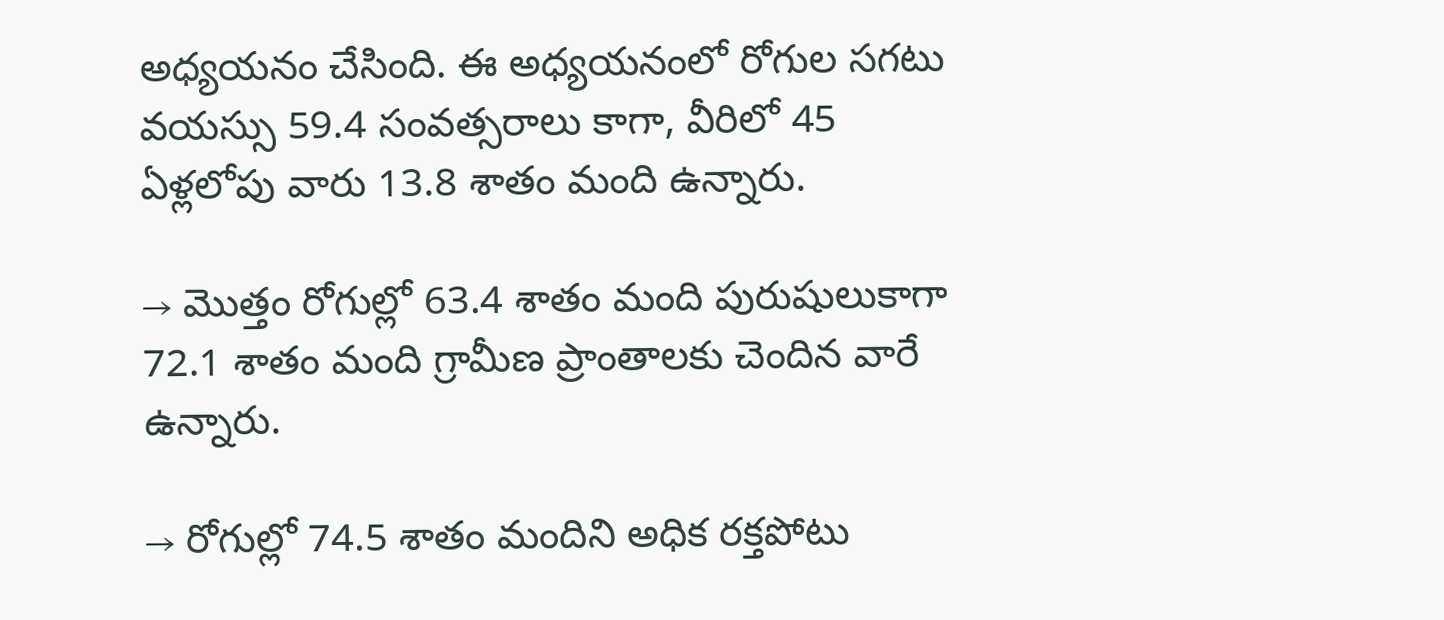అధ్యయనం చేసింది. ఈ అధ్యయనంలో రోగుల సగటు వయస్సు 59.4 సంవత్సరాలు కాగా, వీరిలో 45 ఏళ్లలోపు వారు 13.8 శాతం మంది ఉన్నారు.

→ మొత్తం రోగుల్లో 63.4 శాతం మంది పురుషులుకాగా 72.1 శాతం మంది గ్రామీణ ప్రాంతాలకు చెందిన వారే ఉన్నారు.

→ రోగుల్లో 74.5 శాతం మందిని అధిక రక్తపోటు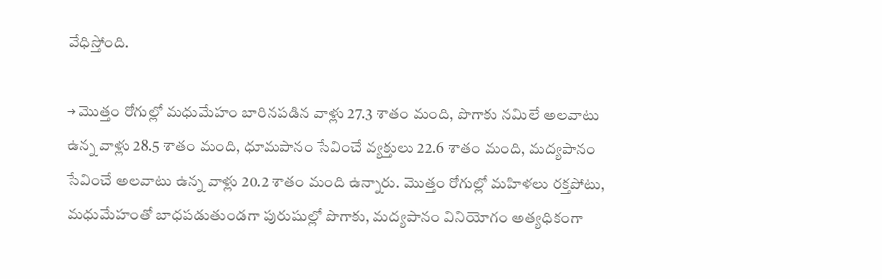వేధిస్తోంది.

→ మొత్తం రోగుల్లో మధుమేహం బారినపడిన వాళ్లు 27.3 శాతం మంది, పొగాకు నమిలే అలవాటు ఉన్న వాళ్లు 28.5 శాతం మంది, ధూమపానం సేవించే వ్యక్తులు 22.6 శాతం మంది, మద్యపానం సేవించే అలవాటు ఉన్న వాళ్లు 20.2 శాతం మంది ఉన్నారు. మొత్తం రోగుల్లో మహిళలు రక్తపోటు, మధుమేహంతో బాధపడుతుండగా పురుషుల్లో పొగాకు, మద్యపానం వినియోగం అత్యధికంగా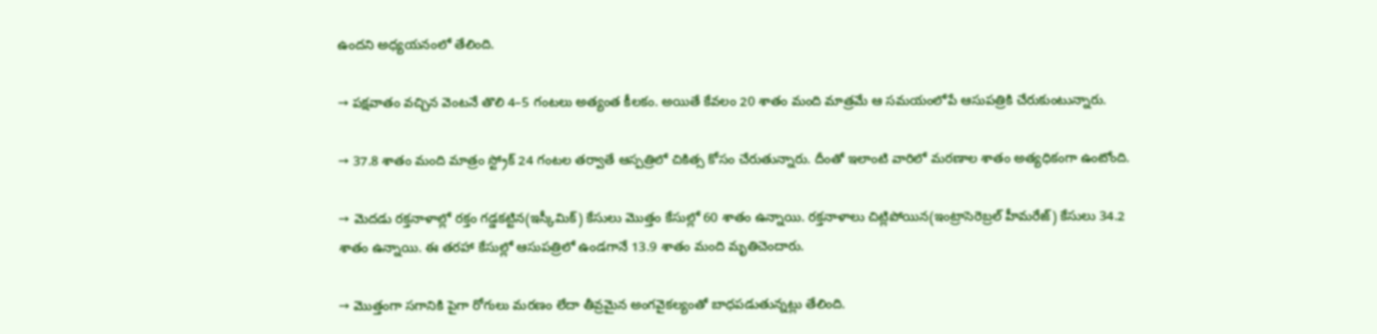ఉందని అధ్యయనంలో తేలింది.

→ పక్షవాతం వచ్చిన వెంటనే తొలి 4–5 గంటలు అత్యంత కీలకం. అయితే కేవలం 20 శాతం మంది మాత్రమే ఆ సమయంలోపే ఆసుపత్రికి చేరుకుంటున్నారు.

→ 37.8 శాతం మంది మాత్రం స్ట్రోక్‌ 24 గంటల తర్వాతే ఆస్పత్రిలో చికిత్స కోసం చేరుతున్నారు. దీంతో ఇలాంటి వారిలో మరణాల శాతం అత్యధికంగా ఉంటోంది.

→ మెదడు రక్తనాళాల్లో రక్తం గడ్డకట్టిన(ఇస్కీమిక్‌) కేసులు మొత్తం కేసుల్లో 60 శాతం ఉన్నాయి. రక్తనాళాలు చిట్లిపోయిన(ఇంట్రాసెరెబ్రల్‌ హీమరేజ్‌) కేసులు 34.2 శాతం ఉన్నాయి. ఈ తరహా కేసుల్లో ఆసుపత్రిలో ఉండగానే 13.9 శాతం మంది మృతిచెందారు.

→ మొత్తంగా సగానికి పైగా రోగులు మరణం లేదా తీవ్రమైన అంగవైకల్యంతో బాధపడుతున్నట్లు తేలింది.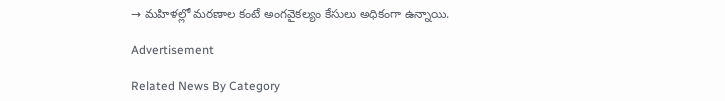→ మహిళల్లో మరణాల కంటే అంగవైకల్యం కేసులు అధికంగా ఉన్నాయి.

Advertisement

Related News By Category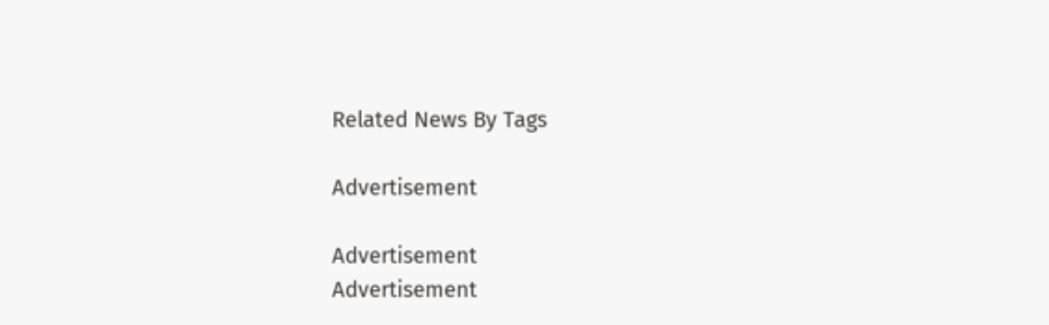Related News By Tags

Advertisement

Advertisement
Advertisement